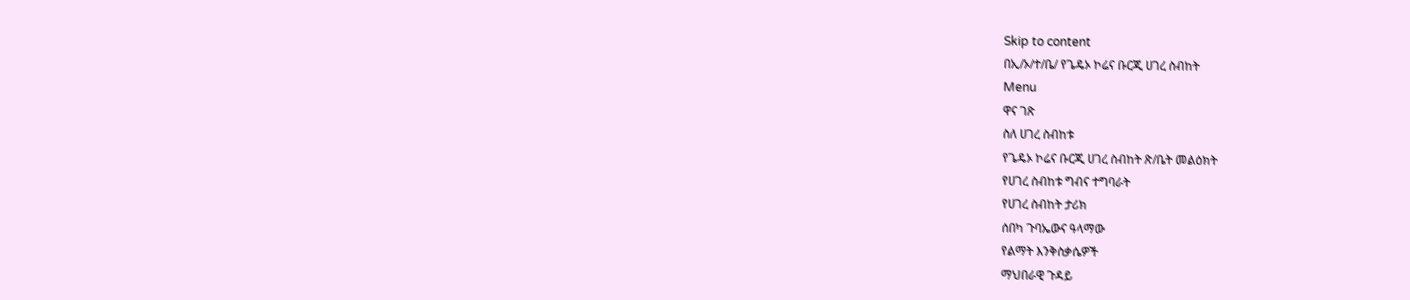Skip to content
በኢ/ኦ/ተ/ቤ/ የጌዴኦ ኮሬና ቡርጂ ሀገረ ስብከት
Menu
ዋና ገጽ
ስለ ሀገረ ስብከቱ
የጌዴኦ ኮሬና ቡርጂ ሀገረ ስብከት ጽ/ቤት መልዕክት
የሀገረ ስብከቱ ግብና ተግባራት
የሀገረ ስብከት ታሪክ
ሰበካ ጉባኤውና ዓላማው
የልማት እንቅስቃሴዎች
ማህበራዊ ጉዳይ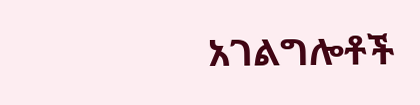አገልግሎቶች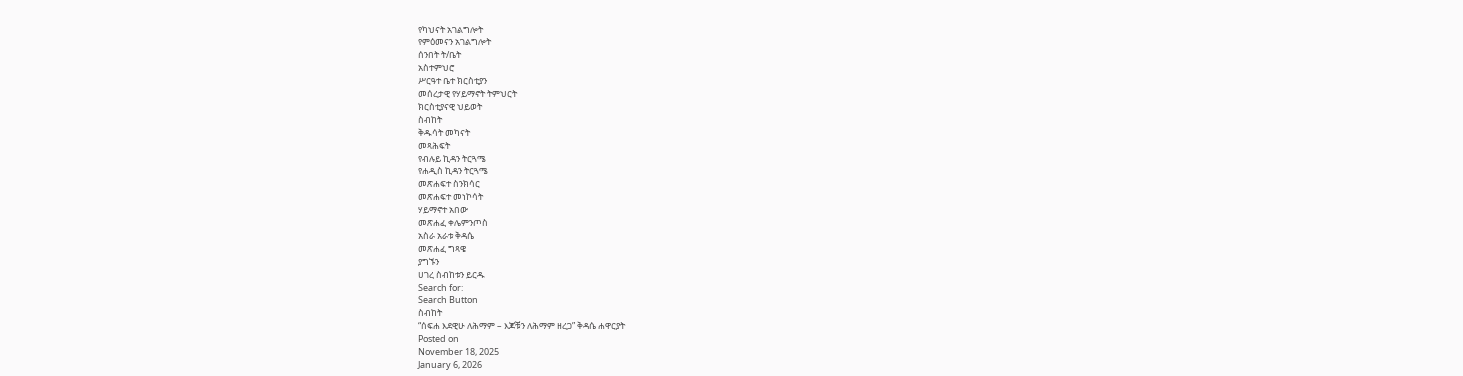የካህናት አገልግሎት
የምዕመናን አገልግሎት
ሰንበት ት/ቤት
አስተምህሮ
ሥርዓተ ቤተ ክርስቲያን
መሰረታዊ የሃይማኖት ትምህርት
ክርስቲያናዊ ህይወት
ስብከት
ቅዱሳት መካናት
መጻሕፍት
የብሉይ ኪዳን ትርጓሜ
የሐዲስ ኪዳን ትርጓሜ
መጽሐፍተ ስንክሳር
መጽሐፍተ መነኮሳት
ሃይማኖተ አበው
መጽሐፈ ቀሌምንጦስ
አስራ አራቱ ቅዳሴ
መጽሐፈ ግጻዌ
ያግኙን
ሀገረ ስብከቱን ይርዱ
Search for:
Search Button
ስብከት
“ሰፍሐ እደዊሁ ለሕማም – እጆቹን ለሕማም ዘረጋ” ቅዳሴ ሐዋርያት
Posted on
November 18, 2025
January 6, 2026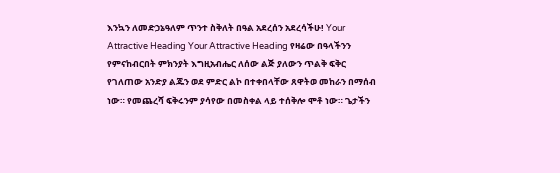እንኳን ለመድኃኔዓለም ጥንተ ስቅለት በዓል አደረሰን አደረሳችሁ! Your Attractive Heading Your Attractive Heading የዛሬው በዓላችንን የምናከብርበት ምክንያት እግዚአብሔር ለሰው ልጅ ያለውን ጥልቅ ፍቅር የገለጠው አንድያ ልጁን ወደ ምድር ልኮ በተቀበላቸው ጸዋትወ መከራን በማሰብ ነው። የመጨረሻ ፍቅሩንም ያሳየው በመስቀል ላይ ተሰቅሎ ሞቶ ነው። ጌታችን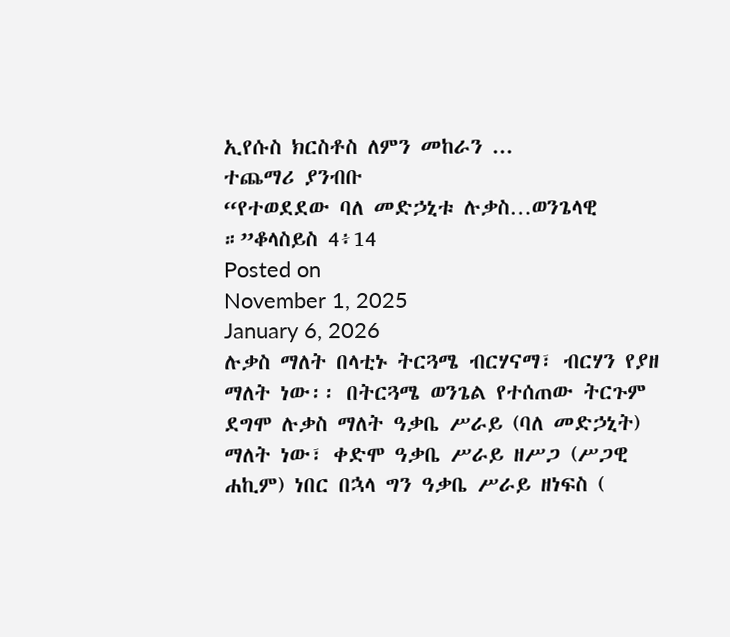ኢየሱስ ክርስቶስ ለምን መከራን ...
ተጨማሪ ያንብቡ
“የተወደደው ባለ መድኃኒቱ ሉቃስ…ወንጌላዊ ።”ቆላስይስ 4፥14
Posted on
November 1, 2025
January 6, 2026
ሉቃስ ማለት በላቲኑ ትርጓሜ ብርሃናማ፣ ብርሃን የያዘ ማለት ነው፡፡ በትርጓሜ ወንጌል የተሰጠው ትርጉም ደግሞ ሉቃስ ማለት ዓቃቤ ሥራይ (ባለ መድኃኒት) ማለት ነው፣ ቀድሞ ዓቃቤ ሥራይ ዘሥጋ (ሥጋዊ ሐኪም) ነበር በኋላ ግን ዓቃቤ ሥራይ ዘነፍስ (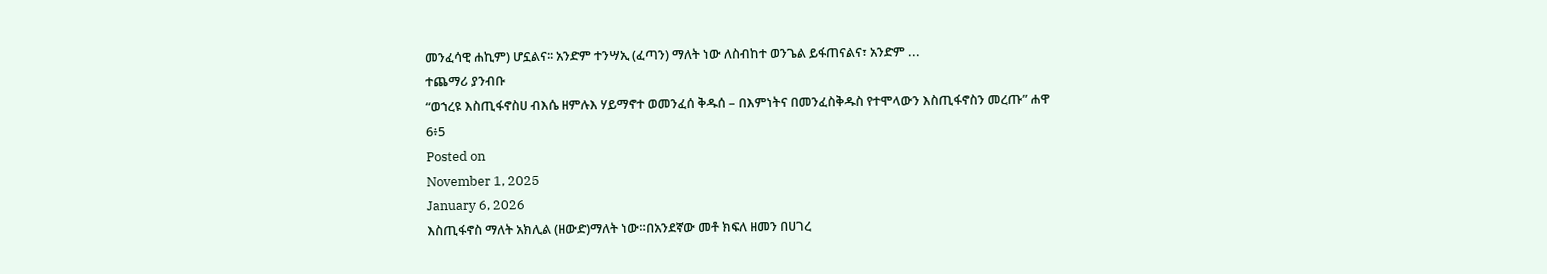መንፈሳዊ ሐኪም) ሆኗልና፡፡ አንድም ተንሣኢ (ፈጣን) ማለት ነው ለስብከተ ወንጌል ይፋጠናልና፣ አንድም ...
ተጨማሪ ያንብቡ
“ወኀረዩ እስጢፋኖስሀ ብእሴ ዘምሉእ ሃይማኖተ ወመንፈሰ ቅዱሰ – በእምነትና በመንፈስቅዱስ የተሞላውን እስጢፋኖስን መረጡ” ሐዋ 6፥5
Posted on
November 1, 2025
January 6, 2026
እስጢፋኖስ ማለት አክሊል (ዘውድ)ማለት ነው።በአንደኛው መቶ ክፍለ ዘመን በሀገረ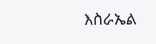እስራኤል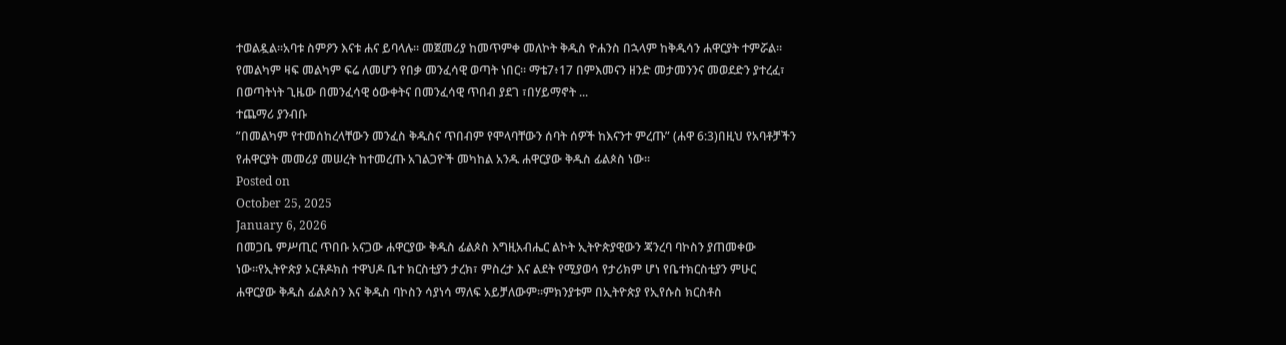ተወልዷል።አባቱ ስምዖን እናቱ ሐና ይባላሉ። መጀመሪያ ከመጥምቀ መለኮት ቅዱስ ዮሐንስ በኋላም ከቅዱሳን ሐዋርያት ተምሯል። የመልካም ዛፍ መልካም ፍሬ ለመሆን የበቃ መንፈሳዊ ወጣት ነበር። ማቴ7፥17 በምእመናን ዘንድ መታመንንና መወደድን ያተረፈ፣ በወጣትነት ጊዜው በመንፈሳዊ ዕውቀትና በመንፈሳዊ ጥበብ ያደገ ፣በሃይማኖት ...
ተጨማሪ ያንብቡ
”በመልካም የተመሰከረላቸውን መንፈስ ቅዱስና ጥበብም የሞላባቸውን ሰባት ሰዎች ከእናንተ ምረጡ” (ሐዋ 6:3)በዚህ የአባቶቻችን የሐዋርያት መመሪያ መሠረት ከተመረጡ አገልጋዮች መካከል አንዱ ሐዋርያው ቅዱስ ፊልጶስ ነው።
Posted on
October 25, 2025
January 6, 2026
በመጋቤ ምሥጢር ጥበቡ አናጋው ሐዋርያው ቅዱስ ፊልጶስ እግዚአብሔር ልኮት ኢትዮጵያዊውን ጃንረባ ባኮስን ያጠመቀው ነው።የኢትዮጵያ ኦርቶዶክስ ተዋህዶ ቤተ ክርስቲያን ታረክ፣ ምስረታ እና ልደት የሚያወሳ የታሪክም ሆነ የቤተክርስቲያን ምሁር ሐዋርያው ቅዱስ ፊልጶስን እና ቅዱስ ባኮስን ሳያነሳ ማለፍ አይቻለውም፡፡ምክንያቱም በኢትዮጵያ የኢየሱስ ክርስቶስ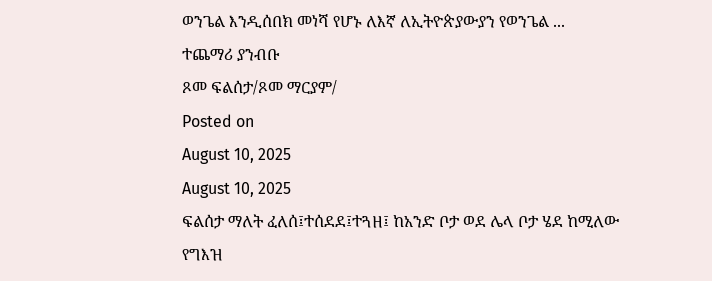ወንጌል እንዲሰበክ መነሻ የሆኑ ለእኛ ለኢትዮጵያውያን የወንጌል ...
ተጨማሪ ያንብቡ
ጾመ ፍልሰታ/ጾመ ማርያም/
Posted on
August 10, 2025
August 10, 2025
ፍልሰታ ማለት ፈለሰ፤ተሰደደ፤ተጓዘ፤ ከአንድ ቦታ ወደ ሌላ ቦታ ሄደ ከሚለው የግእዝ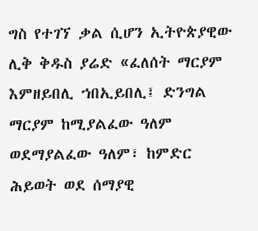ግስ የተገኘ ቃል ሲሆን ኢትዮጵያዊው ሊቅ ቅዱስ ያሬድ «ፈለሰት ማርያም እምዘይበሊ ኀበኢይበሊ፤ ድንግል ማርያም ከሚያልፈው ዓለም ወደማያልፈው ዓለም፣ ከምድር ሕይወት ወደ ሰማያዊ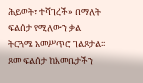ሕይወት፣ ተሻገረች» በማለት ፍልሰታ የሚለውን ቃል ትርጓሜ አመሥጥሮ ገልጾታል፡፡ ጾመ ፍልሰታ ከእመቤታችን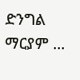ድንግል ማርያም ...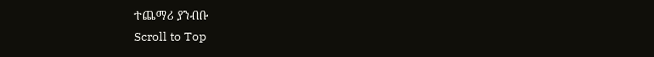ተጨማሪ ያንብቡ
Scroll to Top